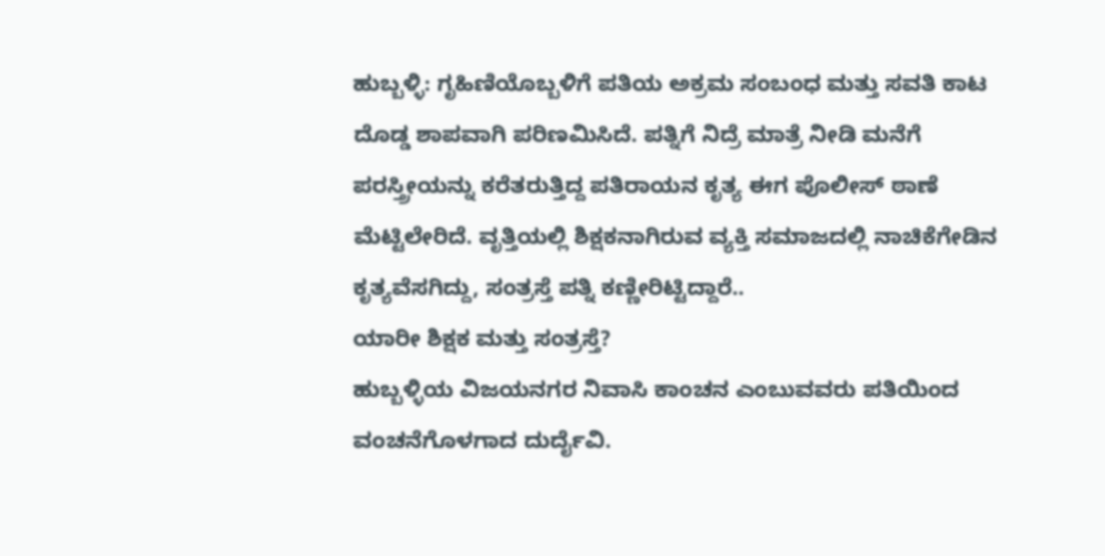ಹುಬ್ಬಳ್ಳಿ: ಗೃಹಿಣಿಯೊಬ್ಬಳಿಗೆ ಪತಿಯ ಅಕ್ರಮ ಸಂಬಂಧ ಮತ್ತು ಸವತಿ ಕಾಟ ದೊಡ್ಡ ಶಾಪವಾಗಿ ಪರಿಣಮಿಸಿದೆ. ಪತ್ನಿಗೆ ನಿದ್ರೆ ಮಾತ್ರೆ ನೀಡಿ ಮನೆಗೆ ಪರಸ್ತ್ರೀಯನ್ನು ಕರೆತರುತ್ತಿದ್ದ ಪತಿರಾಯನ ಕೃತ್ಯ ಈಗ ಪೊಲೀಸ್ ಠಾಣೆ ಮೆಟ್ಟಿಲೇರಿದೆ. ವೃತ್ತಿಯಲ್ಲಿ ಶಿಕ್ಷಕನಾಗಿರುವ ವ್ಯಕ್ತಿ ಸಮಾಜದಲ್ಲಿ ನಾಚಿಕೆಗೇಡಿನ ಕೃತ್ಯವೆಸಗಿದ್ದು, ಸಂತ್ರಸ್ತೆ ಪತ್ನಿ ಕಣ್ಣೀರಿಟ್ಟಿದ್ದಾರೆ..
ಯಾರೀ ಶಿಕ್ಷಕ ಮತ್ತು ಸಂತ್ರಸ್ತೆ?
ಹುಬ್ಬಳ್ಳಿಯ ವಿಜಯನಗರ ನಿವಾಸಿ ಕಾಂಚನ ಎಂಬುವವರು ಪತಿಯಿಂದ ವಂಚನೆಗೊಳಗಾದ ದುರ್ದೈವಿ.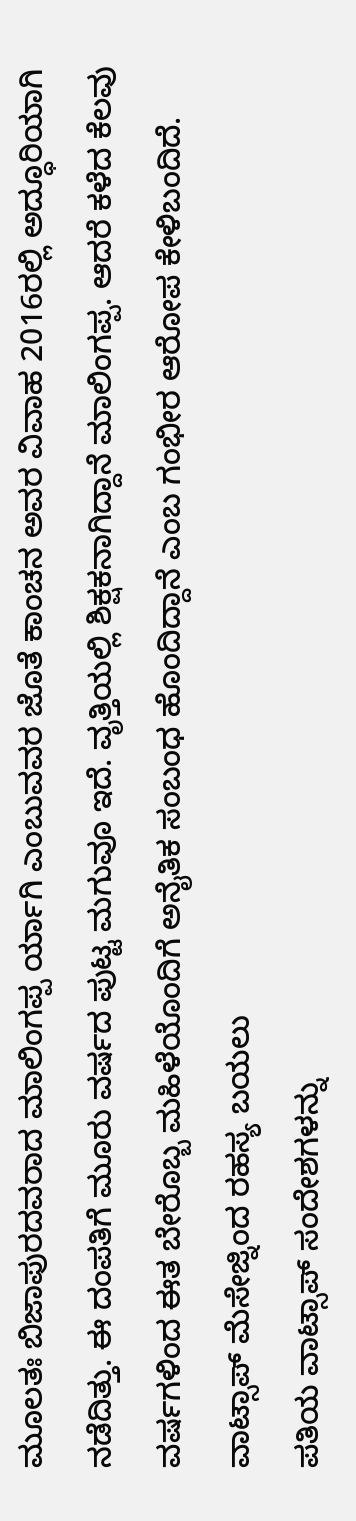ಮೂಲತಃ ಬಿಜಾಪುರದವರಾದ ಮಾಲಿಂಗಪ್ಪ ರ್ಯಾಗಿ ಎಂಬುವವರ ಜೊತೆ ಕಾಂಚನ ಅವರ ವಿವಾಹ 2016ರಲ್ಲಿ ಅದ್ಧೂರಿಯಾಗಿ ನಡೆದಿತ್ತು. ಈ ದಂಪತಿಗೆ ಮೂರು ವರ್ಷದ ಪುಟ್ಟ ಮಗುವೂ ಇದೆ. ವೃತ್ತಿಯಲ್ಲಿ ಶಿಕ್ಷಕನಾಗಿದ್ದಾನೆ ಮಾಲಿಂಗಪ್ಪ. ಆದರೆ ಕಳೆದ ಕೆಲವು ವರ್ಷಗಳಿಂದ ಈತ ಬೇರೊಬ್ಬ ಮಹಿಳೆಯೊಂದಿಗೆ ಅನೈತಿಕ ಸಂಬಂಧ ಹೊಂದಿದ್ದಾನೆ ಎಂಬ ಗಂಭೀರ ಆರೋಪ ಕೇಳಿಬಂದಿದೆ.
ವಾಟ್ಸಾಪ್ ಮೆಸೇಜ್ನಿಂದ ರಹಸ್ಯ ಬಯಲು
ಪತಿಯ ವಾಟ್ಸಾಪ್ ಸಂದೇಶಗಳನ್ನು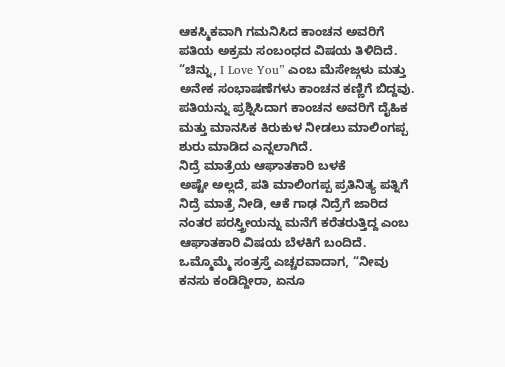ಆಕಸ್ಮಿಕವಾಗಿ ಗಮನಿಸಿದ ಕಾಂಚನ ಅವರಿಗೆ ಪತಿಯ ಅಕ್ರಮ ಸಂಬಂಧದ ವಿಷಯ ತಿಳಿದಿದೆ. “ಚಿನ್ನು, I Love You” ಎಂಬ ಮೆಸೇಜ್ಗಳು ಮತ್ತು ಅನೇಕ ಸಂಭಾಷಣೆಗಳು ಕಾಂಚನ ಕಣ್ಣಿಗೆ ಬಿದ್ದವು. ಪತಿಯನ್ನು ಪ್ರಶ್ನಿಸಿದಾಗ ಕಾಂಚನ ಅವರಿಗೆ ದೈಹಿಕ ಮತ್ತು ಮಾನಸಿಕ ಕಿರುಕುಳ ನೀಡಲು ಮಾಲಿಂಗಪ್ಪ ಶುರು ಮಾಡಿದ ಎನ್ನಲಾಗಿದೆ.
ನಿದ್ರೆ ಮಾತ್ರೆಯ ಆಘಾತಕಾರಿ ಬಳಕೆ
ಅಷ್ಟೇ ಅಲ್ಲದೆ, ಪತಿ ಮಾಲಿಂಗಪ್ಪ ಪ್ರತಿನಿತ್ಯ ಪತ್ನಿಗೆ ನಿದ್ರೆ ಮಾತ್ರೆ ನೀಡಿ, ಆಕೆ ಗಾಢ ನಿದ್ರೆಗೆ ಜಾರಿದ ನಂತರ ಪರಸ್ತ್ರೀಯನ್ನು ಮನೆಗೆ ಕರೆತರುತ್ತಿದ್ದ ಎಂಬ ಆಘಾತಕಾರಿ ವಿಷಯ ಬೆಳಕಿಗೆ ಬಂದಿದೆ. ಒಮ್ಮೊಮ್ಮೆ ಸಂತ್ರಸ್ತೆ ಎಚ್ಚರವಾದಾಗ, “ನೀವು ಕನಸು ಕಂಡಿದ್ದೀರಾ, ಏನೂ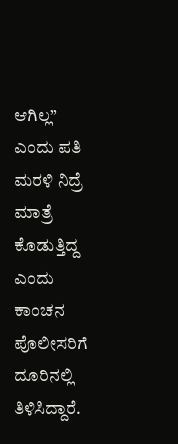ಆಗಿಲ್ಲ” ಎಂದು ಪತಿ ಮರಳಿ ನಿದ್ರೆ ಮಾತ್ರೆ ಕೊಡುತ್ತಿದ್ದ ಎಂದು ಕಾಂಚನ ಪೊಲೀಸರಿಗೆ ದೂರಿನಲ್ಲಿ ತಿಳಿಸಿದ್ದಾರೆ.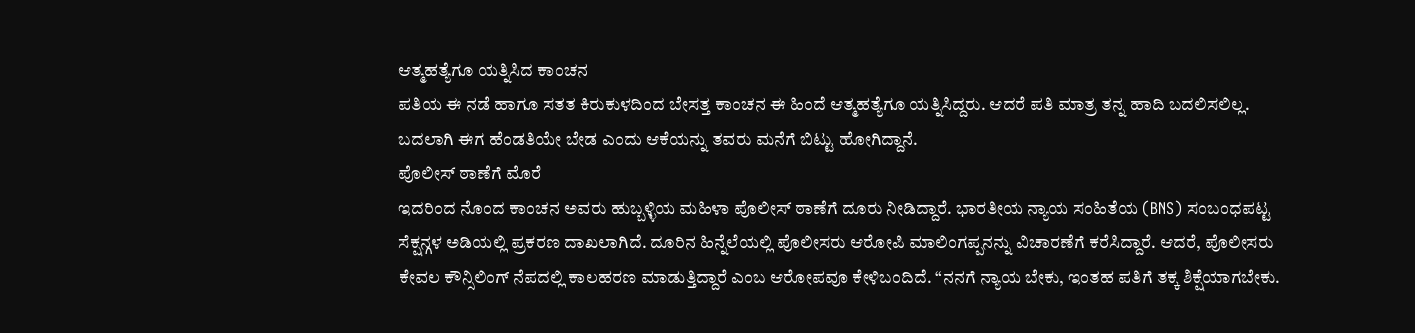ಆತ್ಮಹತ್ಯೆಗೂ ಯತ್ನಿಸಿದ ಕಾಂಚನ
ಪತಿಯ ಈ ನಡೆ ಹಾಗೂ ಸತತ ಕಿರುಕುಳದಿಂದ ಬೇಸತ್ತ ಕಾಂಚನ ಈ ಹಿಂದೆ ಆತ್ಮಹತ್ಯೆಗೂ ಯತ್ನಿಸಿದ್ದರು. ಆದರೆ ಪತಿ ಮಾತ್ರ ತನ್ನ ಹಾದಿ ಬದಲಿಸಲಿಲ್ಲ. ಬದಲಾಗಿ ಈಗ ಹೆಂಡತಿಯೇ ಬೇಡ ಎಂದು ಆಕೆಯನ್ನು ತವರು ಮನೆಗೆ ಬಿಟ್ಟು ಹೋಗಿದ್ದಾನೆ.
ಪೊಲೀಸ್ ಠಾಣೆಗೆ ಮೊರೆ
ಇದರಿಂದ ನೊಂದ ಕಾಂಚನ ಅವರು ಹುಬ್ಬಳ್ಳಿಯ ಮಹಿಳಾ ಪೊಲೀಸ್ ಠಾಣೆಗೆ ದೂರು ನೀಡಿದ್ದಾರೆ. ಭಾರತೀಯ ನ್ಯಾಯ ಸಂಹಿತೆಯ (BNS) ಸಂಬಂಧಪಟ್ಟ ಸೆಕ್ಷನ್ಗಳ ಅಡಿಯಲ್ಲಿ ಪ್ರಕರಣ ದಾಖಲಾಗಿದೆ. ದೂರಿನ ಹಿನ್ನೆಲೆಯಲ್ಲಿ ಪೊಲೀಸರು ಆರೋಪಿ ಮಾಲಿಂಗಪ್ಪನನ್ನು ವಿಚಾರಣೆಗೆ ಕರೆಸಿದ್ದಾರೆ. ಆದರೆ, ಪೊಲೀಸರು ಕೇವಲ ಕೌನ್ಸಿಲಿಂಗ್ ನೆಪದಲ್ಲಿ ಕಾಲಹರಣ ಮಾಡುತ್ತಿದ್ದಾರೆ ಎಂಬ ಆರೋಪವೂ ಕೇಳಿಬಂದಿದೆ. “ನನಗೆ ನ್ಯಾಯ ಬೇಕು, ಇಂತಹ ಪತಿಗೆ ತಕ್ಕ ಶಿಕ್ಷೆಯಾಗಬೇಕು.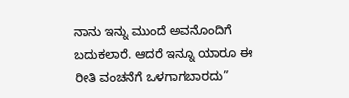ನಾನು ಇನ್ನು ಮುಂದೆ ಅವನೊಂದಿಗೆ ಬದುಕಲಾರೆ. ಆದರೆ ಇನ್ನೂ ಯಾರೂ ಈ ರೀತಿ ವಂಚನೆಗೆ ಒಳಗಾಗಬಾರದು”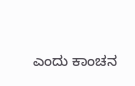ಎಂದು ಕಾಂಚನ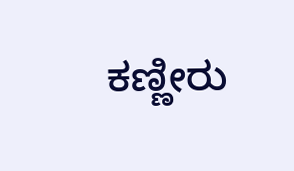ಕಣ್ಣೀರು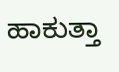ಹಾಕುತ್ತಾ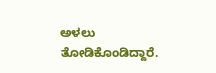ಅಳಲು ತೋಡಿಕೊಂಡಿದ್ದಾರೆ.